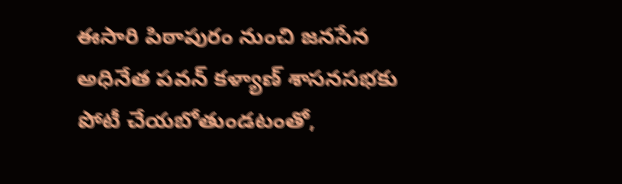ఈసారి పిఠాపురం నుంచి జనసేన అధినేత పవన్ కళ్యాణ్ శాసనసభకు పోటీ చేయబోతుండటంతో,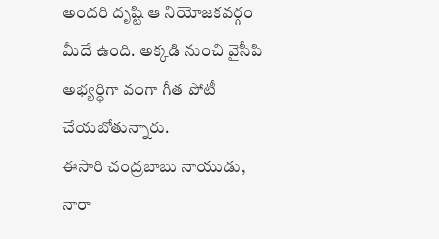అందరి దృష్టి ఆ నియోజకవర్గం మీదే ఉంది. అక్కడి నుంచి వైసీపి అభ్యర్ధిగా వంగా గీత పోటీ చేయబోతున్నారు.
ఈసారి చంద్రబాబు నాయుడు, నారా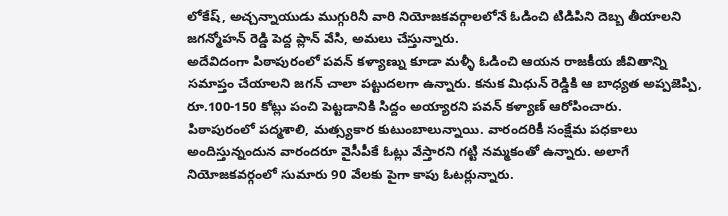లోకేష్, అచ్చన్నాయుడు ముగ్గురినీ వారి నియోజకవర్గాలలోనే ఓడించి టిడిపిని దెబ్బ తీయాలని జగన్మోహన్ రెడ్డి పెద్ద ప్లాన్ వేసి, అమలు చేస్తున్నారు.
అదేవిదంగా పిఠాపురంలో పవన్ కళ్యాణ్ను కూడా మళ్ళీ ఓడించి ఆయన రాజకీయ జీవితాన్ని సమాప్తం చేయాలని జగన్ చాలా పట్టుదలగా ఉన్నారు. కనుక మిధున్ రెడ్డికి ఆ బాధ్యత అప్పజెప్పి, రూ.100-150 కోట్లు పంచి పెట్టడానికి సిద్దం అయ్యారని పవన్ కళ్యాణ్ ఆరోపించారు.
పిఠాపురంలో పద్మశాలి, మత్స్యకార కుటుంబాలున్నాయి. వారందరికీ సంక్షేమ పధకాలు అందిస్తున్నందున వారందరూ వైసీపీకే ఓట్లు వేస్తారని గట్టి నమ్మకంతో ఉన్నారు. అలాగే నియోజకవర్గంలో సుమారు 90 వేలకు పైగా కాపు ఓటర్లున్నారు.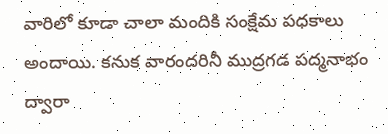వారిలో కూడా చాలా మందికి సంక్షేమ పధకాలు అందాయి. కనుక వారందరినీ ముద్రగడ పద్మనాభం ద్వారా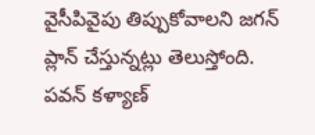వైసీపివైపు తిప్పుకోవాలని జగన్ ప్లాన్ చేస్తున్నట్లు తెలుస్తోంది.
పవన్ కళ్యాణ్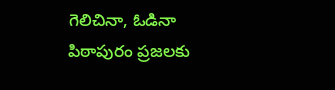గెలిచినా, ఓడినా పిఠాపురం ప్రజలకు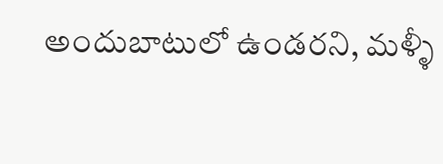అందుబాటులో ఉండరని, మళ్ళీ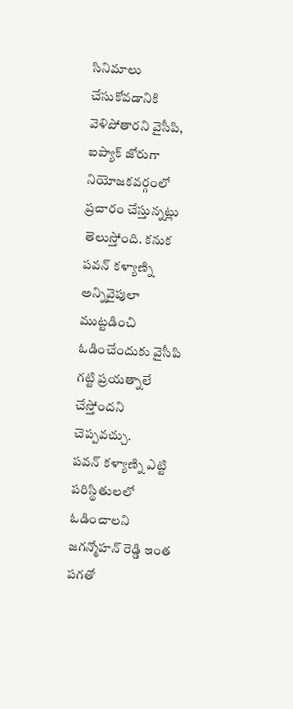సినిమాలు చేసుకోవడానికి వెళిపోతారని వైసీపి, ఐప్యాక్ జోరుగా నియోజకవర్గంలో ప్రచారం చేస్తున్నట్లు తెలుస్తోంది. కనుక పవన్ కళ్యాణ్ని అన్నివైపులా ముట్టడించి ఓడించేందుకు వైసీపి గట్టి ప్రయత్నాలే చేస్తోందని చెప్పవచ్చు.
పవన్ కళ్యాణ్ని ఎట్టి పరిస్థితులలో ఓడించాలని జగన్మోహన్ రెడ్డి ఇంత పగతో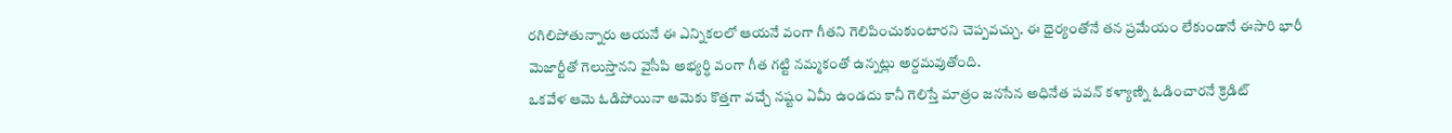రగిలిపోతున్నారు ఆయనే ఈ ఎన్నికలలో ఆయనే వంగా గీతని గెలిపించుకుంటారని చెప్పవచ్చు. ఈ ధైర్యంతోనే తన ప్రమేయం లేకుండానే ఈసారి భారీ మెజార్టీతో గెలుస్తానని వైసీపి అభ్యర్ధి వంగా గీత గట్టి నమ్మకంతో ఉన్నట్లు అర్దమవుతోంది.
ఒకవేళ ఆమె ఓడిపోయినా ఆమెకు కొత్తగా వచ్చే నష్టం ఏమీ ఉండదు కానీ గెలిస్తే మాత్రం జనసేన అధినేత పవన్ కళ్యాణ్ని ఓడించారనే క్రెడిట్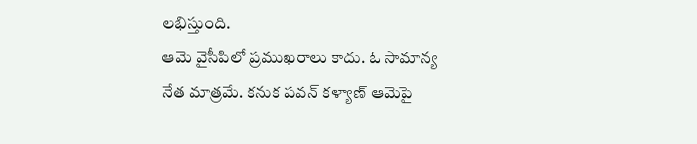లభిస్తుంది.
ఆమె వైసీపిలో ప్రముఖరాలు కాదు. ఓ సామాన్య నేత మాత్రమే. కనుక పవన్ కళ్యాణ్ ఆమెపై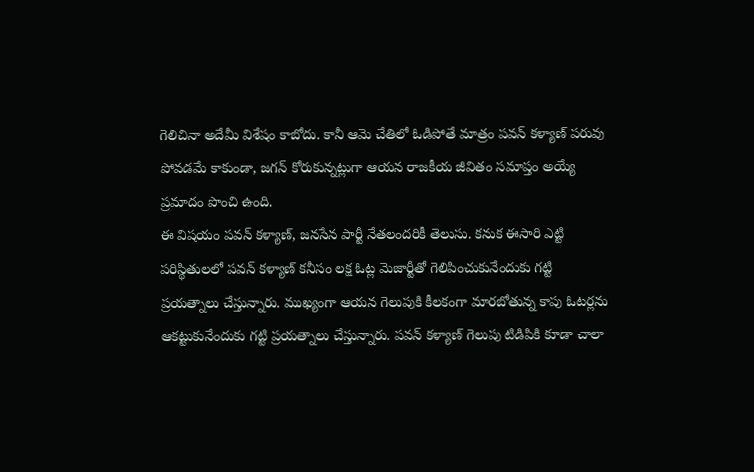గెలిచినా అదేమీ విశేషం కాబోదు. కానీ ఆమె చేతిలో ఓడిపోతే మాత్రం పవన్ కళ్యాణ్ పరువు పోవడమే కాకుండా, జగన్ కోరుకున్నట్లుగా ఆయన రాజకీయ జీవితం సమాప్తం అయ్యే ప్రమాదం పొంచి ఉంది.
ఈ విషయం పవన్ కళ్యాణ్, జనసేన పార్టీ నేతలందరికీ తెలుసు. కనుక ఈసారి ఎట్టి పరిస్థితులలో పవన్ కళ్యాణ్ కనీసం లక్ష ఓట్ల మెజార్టీతో గెలిపించుకునేందుకు గట్టి ప్రయత్నాలు చేస్తున్నారు. ముఖ్యంగా ఆయన గెలుపుకి కీలకంగా మారబోతున్న కాపు ఓటర్లను ఆకట్టుకునేందుకు గట్టి ప్రయత్నాలు చేస్తున్నారు. పవన్ కళ్యాణ్ గెలుపు టిడిపికి కూడా చాలా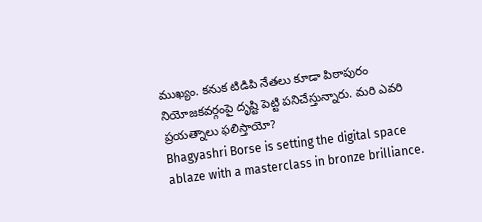ముఖ్యం. కనుక టిడిపి నేతలు కూడా పిఠాపురం నియోజకవర్గంపై దృష్టి పెట్టి పనిచేస్తున్నారు. మరి ఎవరి ప్రయత్నాలు ఫలిస్తాయో?
Bhagyashri Borse is setting the digital space ablaze with a masterclass in bronze brilliance.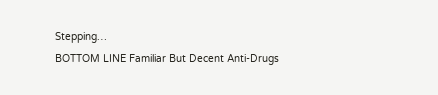Stepping…
BOTTOM LINE Familiar But Decent Anti-Drugs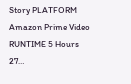Story PLATFORM Amazon Prime Video RUNTIME 5 Hours 27…